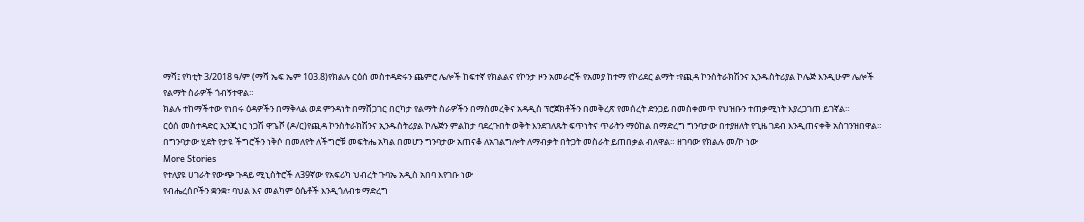ማሻ፤ የካቲት 3/2018 ዓ/ም (ማሻ ኤፍ ኤም 103.8)የክልሉ ርዕሰ መስተዳድሩን ጨምሮ ሌሎች ከፍተኛ የክልልና የኮንታ ዞን አመራሮች የአመያ ከተማ የኮሪደር ልማት ፣የጪዳ ኮንስትራክሽንና ኢንዱስትሪያል ኮሌጅ እንዲሁም ሌሎች የልማት ስራዎች ጎብኝተዋል።
ክልሉ ተከማችተው የነበሩ ዕዳዎችን በማቅላል ወደ ምንዳነት በማሸጋገር በርካታ የልማት ስራዎችን በማስመረቅና አዳዲስ ፕሮጀክቶችን በመቅረጽ የመሰረት ድንጋይ በመስቀመጥ የህዝቡን ተጠቃሚነት እያረጋገጠ ይገኛል።
ርዕሰ መስተዳድር ኢንጂነር ነጋሽ ዋጌሾ (ዶ/ር)የጪዳ ኮንስትራክሽንና ኢንዱስትሪያል ኮሌጅን ምልከታ ባደረጉበት ወቅት እንደገለጹት ፍጥነትና ጥራትን ማዕከል በማድረግ ግንባታው በተያዘለት የጊዜ ገደብ እንዲጠናቀቅ አስገንዝበዋል።
በግንባታው ሂደት የታዩ ችግሮችን ነቅሶ በመለየት ለችግሮቹ መፍትሔ አካል በመሆን ግንባታው አጠናቆ ለአገልግሎት ለማብቃት በትጋት መስራት ይጠበቃል ብለዋል። ዘገባው የክልሉ መ/ኮ ነው
More Stories
የተለያዩ ሀገራት የውጭ ጉዳይ ሚኒስትሮች ለ39ኛው የአፍሪካ ህብረት ጉባኤ አዲስ አበባ እየገቡ ነው
የብሔረሰቦችን ቋንቋ፣ ባህል እና መልካም ዕሴቶች እንዲጎለብቱ ማድረግ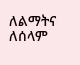ለልማትና ለሰላም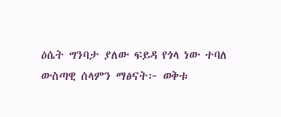ዕሴት ግንባታ ያለው ፍይዳ የጎላ ነው ተባለ
ውስጣዊ ሰላምን ማፅናት፦ ወቅቱ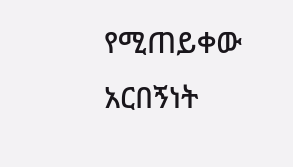የሚጠይቀው አርበኝነት